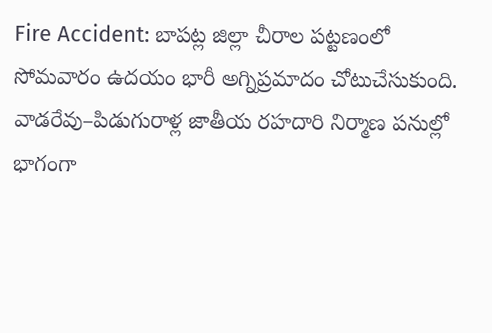Fire Accident: బాపట్ల జిల్లా చీరాల పట్టణంలో సోమవారం ఉదయం భారీ అగ్నిప్రమాదం చోటుచేసుకుంది. వాడరేవు–పిడుగురాళ్ల జాతీయ రహదారి నిర్మాణ పనుల్లో భాగంగా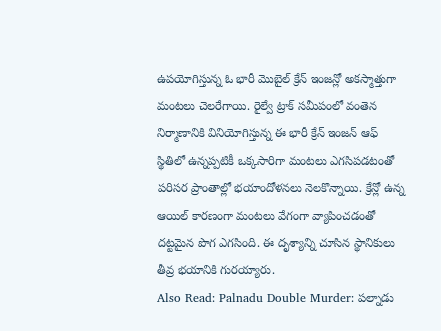ఉపయోగిస్తున్న ఓ భారీ మొబైల్ క్రేన్ ఇంజన్లో అకస్మాత్తుగా మంటలు చెలరేగాయి. రైల్వే ట్రాక్ సమీపంలో వంతెన నిర్మాణానికి వినియోగిస్తున్న ఈ భారీ క్రేన్ ఇంజన్ ఆఫ్ స్థితిలో ఉన్నప్పటికీ ఒక్కసారిగా మంటలు ఎగసిపడటంతో పరిసర ప్రాంతాల్లో భయాందోళనలు నెలకొన్నాయి. క్రేన్లో ఉన్న ఆయిల్ కారణంగా మంటలు వేగంగా వ్యాపించడంతో దట్టమైన పొగ ఎగసింది. ఈ దృశ్యాన్ని చూసిన స్థానికులు తీవ్ర భయానికి గురయ్యారు.
Also Read: Palnadu Double Murder: పల్నాడు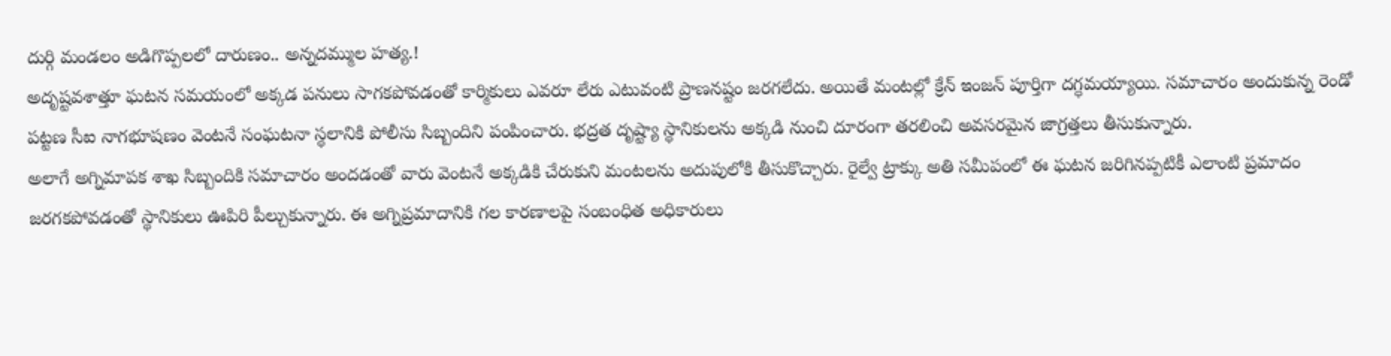దుర్గి మండలం అడిగొప్పలలో దారుణం.. అన్నదమ్ముల హత్య.!
అదృష్టవశాత్తూ ఘటన సమయంలో అక్కడ పనులు సాగకపోవడంతో కార్మికులు ఎవరూ లేరు ఎటువంటి ప్రాణనష్టం జరగలేదు. అయితే మంటల్లో క్రేన్ ఇంజన్ పూర్తిగా దగ్ధమయ్యాయి. సమాచారం అందుకున్న రెండో పట్టణ సీఐ నాగభూషణం వెంటనే సంఘటనా స్థలానికి పోలీసు సిబ్బందిని పంపించారు. భద్రత దృష్ట్యా స్థానికులను అక్కడి నుంచి దూరంగా తరలించి అవసరమైన జాగ్రత్తలు తీసుకున్నారు.
అలాగే అగ్నిమాపక శాఖ సిబ్బందికి సమాచారం అందడంతో వారు వెంటనే అక్కడికి చేరుకుని మంటలను అదుపులోకి తీసుకొచ్చారు. రైల్వే ట్రాక్కు అతి సమీపంలో ఈ ఘటన జరిగినప్పటికీ ఎలాంటి ప్రమాదం జరగకపోవడంతో స్థానికులు ఊపిరి పీల్చుకున్నారు. ఈ అగ్నిప్రమాదానికి గల కారణాలపై సంబంధిత అధికారులు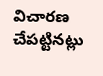విచారణ చేపట్టినట్లు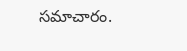సమాచారం.